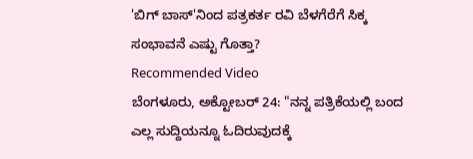'ಬಿಗ್ ಬಾಸ್'ನಿಂದ ಪತ್ರಕರ್ತ ರವಿ ಬೆಳಗೆರೆಗೆ ಸಿಕ್ಕ ಸಂಭಾವನೆ ಎಷ್ಟು ಗೊತ್ತಾ?
Recommended Video
ಬೆಂಗಳೂರು, ಅಕ್ಟೋಬರ್ 24: "ನನ್ನ ಪತ್ರಿಕೆಯಲ್ಲಿ ಬಂದ ಎಲ್ಲ ಸುದ್ದಿಯನ್ನೂ ಓದಿರುವುದಕ್ಕೆ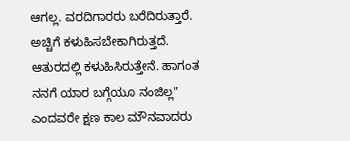ಆಗಲ್ಲ. ವರದಿಗಾರರು ಬರೆದಿರುತ್ತಾರೆ. ಅಚ್ಚಿಗೆ ಕಳುಹಿಸಬೇಕಾಗಿರುತ್ತದೆ. ಆತುರದಲ್ಲಿ ಕಳುಹಿಸಿರುತ್ತೇನೆ. ಹಾಗಂತ ನನಗೆ ಯಾರ ಬಗ್ಗೆಯೂ ನಂಜಿಲ್ಲ" ಎಂದವರೇ ಕ್ಷಣ ಕಾಲ ಮೌನವಾದರು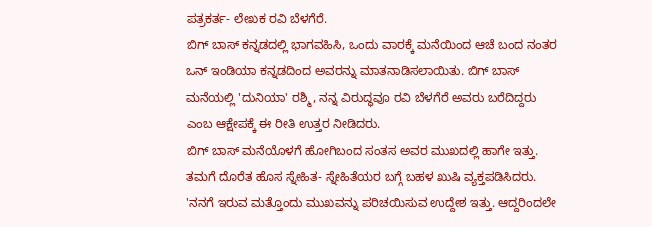ಪತ್ರಕರ್ತ- ಲೇಖಕ ರವಿ ಬೆಳಗೆರೆ.
ಬಿಗ್ ಬಾಸ್ ಕನ್ನಡದಲ್ಲಿ ಭಾಗವಹಿಸಿ, ಒಂದು ವಾರಕ್ಕೆ ಮನೆಯಿಂದ ಆಚೆ ಬಂದ ನಂತರ ಒನ್ ಇಂಡಿಯಾ ಕನ್ನಡದಿಂದ ಅವರನ್ನು ಮಾತನಾಡಿಸಲಾಯಿತು. ಬಿಗ್ ಬಾಸ್ ಮನೆಯಲ್ಲಿ 'ದುನಿಯಾ' ರಶ್ಮಿ, ನನ್ನ ವಿರುದ್ಧವೂ ರವಿ ಬೆಳಗೆರೆ ಅವರು ಬರೆದಿದ್ದರು ಎಂಬ ಆಕ್ಷೇಪಕ್ಕೆ ಈ ರೀತಿ ಉತ್ತರ ನೀಡಿದರು.
ಬಿಗ್ ಬಾಸ್ ಮನೆಯೊಳಗೆ ಹೋಗಿಬಂದ ಸಂತಸ ಅವರ ಮುಖದಲ್ಲಿ ಹಾಗೇ ಇತ್ತು. ತಮಗೆ ದೊರೆತ ಹೊಸ ಸ್ನೇಹಿತ- ಸ್ನೇಹಿತೆಯರ ಬಗ್ಗೆ ಬಹಳ ಖುಷಿ ವ್ಯಕ್ತಪಡಿಸಿದರು. 'ನನಗೆ ಇರುವ ಮತ್ತೊಂದು ಮುಖವನ್ನು ಪರಿಚಯಿಸುವ ಉದ್ದೇಶ ಇತ್ತು. ಆದ್ದರಿಂದಲೇ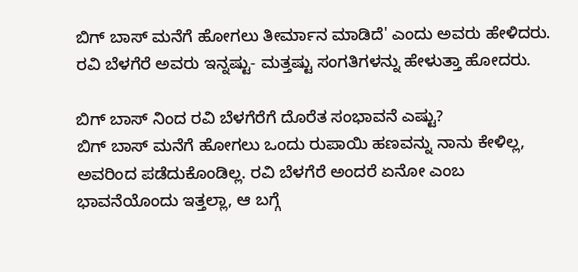ಬಿಗ್ ಬಾಸ್ ಮನೆಗೆ ಹೋಗಲು ತೀರ್ಮಾನ ಮಾಡಿದೆ' ಎಂದು ಅವರು ಹೇಳಿದರು.
ರವಿ ಬೆಳಗೆರೆ ಅವರು ಇನ್ನಷ್ಟು- ಮತ್ತಷ್ಟು ಸಂಗತಿಗಳನ್ನು ಹೇಳುತ್ತಾ ಹೋದರು.

ಬಿಗ್ ಬಾಸ್ ನಿಂದ ರವಿ ಬೆಳಗೆರೆಗೆ ದೊರೆತ ಸಂಭಾವನೆ ಎಷ್ಟು?
ಬಿಗ್ ಬಾಸ್ ಮನೆಗೆ ಹೋಗಲು ಒಂದು ರುಪಾಯಿ ಹಣವನ್ನು ನಾನು ಕೇಳಿಲ್ಲ, ಅವರಿಂದ ಪಡೆದುಕೊಂಡಿಲ್ಲ. ರವಿ ಬೆಳಗೆರೆ ಅಂದರೆ ಏನೋ ಎಂಬ ಭಾವನೆಯೊಂದು ಇತ್ತಲ್ಲಾ, ಆ ಬಗ್ಗೆ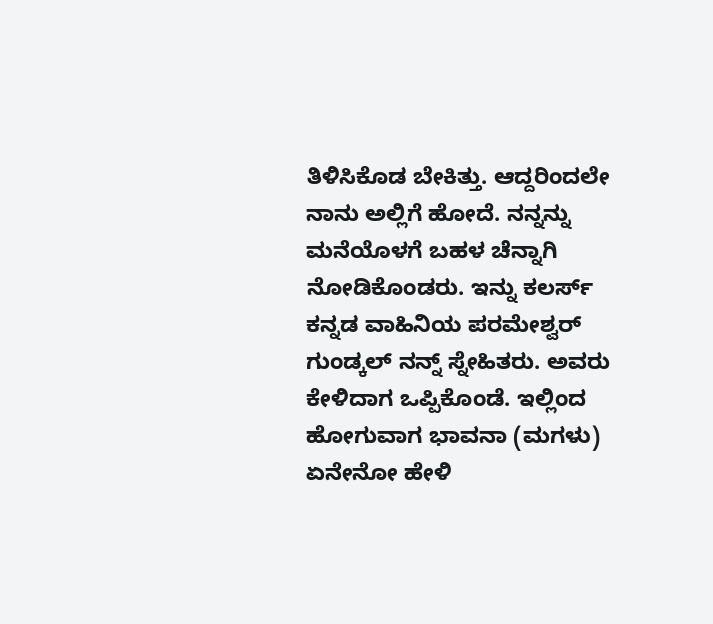ತಿಳಿಸಿಕೊಡ ಬೇಕಿತ್ತು. ಆದ್ದರಿಂದಲೇ ನಾನು ಅಲ್ಲಿಗೆ ಹೋದೆ. ನನ್ನನ್ನು ಮನೆಯೊಳಗೆ ಬಹಳ ಚೆನ್ನಾಗಿ ನೋಡಿಕೊಂಡರು. ಇನ್ನು ಕಲರ್ಸ್ ಕನ್ನಡ ವಾಹಿನಿಯ ಪರಮೇಶ್ವರ್ ಗುಂಡ್ಕಲ್ ನನ್ನ್ ಸ್ನೇಹಿತರು. ಅವರು ಕೇಳಿದಾಗ ಒಪ್ಪಿಕೊಂಡೆ. ಇಲ್ಲಿಂದ ಹೋಗುವಾಗ ಭಾವನಾ (ಮಗಳು) ಏನೇನೋ ಹೇಳಿ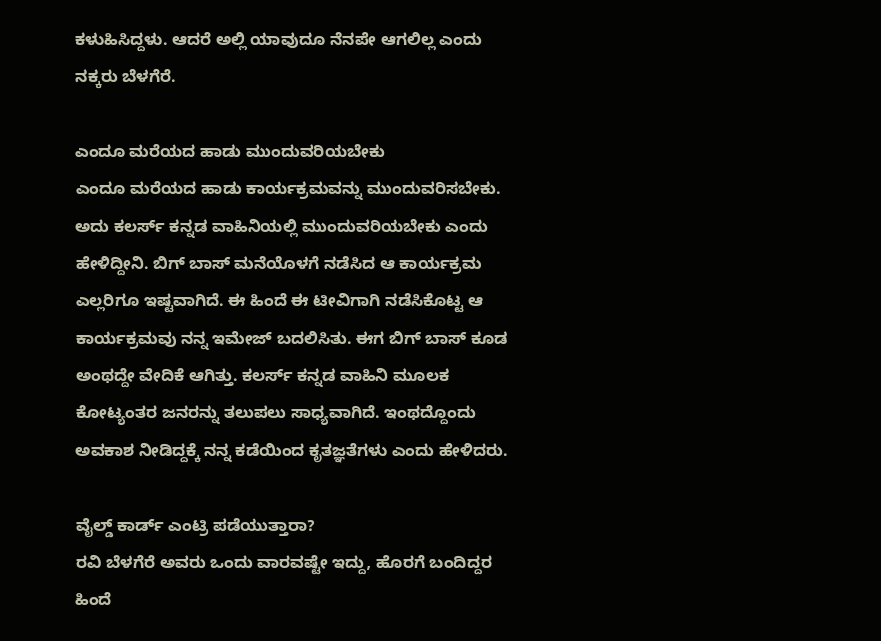ಕಳುಹಿಸಿದ್ದಳು. ಆದರೆ ಅಲ್ಲಿ ಯಾವುದೂ ನೆನಪೇ ಆಗಲಿಲ್ಲ ಎಂದು ನಕ್ಕರು ಬೆಳಗೆರೆ.

ಎಂದೂ ಮರೆಯದ ಹಾಡು ಮುಂದುವರಿಯಬೇಕು
ಎಂದೂ ಮರೆಯದ ಹಾಡು ಕಾರ್ಯಕ್ರಮವನ್ನು ಮುಂದುವರಿಸಬೇಕು. ಅದು ಕಲರ್ಸ್ ಕನ್ನಡ ವಾಹಿನಿಯಲ್ಲಿ ಮುಂದುವರಿಯಬೇಕು ಎಂದು ಹೇಳಿದ್ದೀನಿ. ಬಿಗ್ ಬಾಸ್ ಮನೆಯೊಳಗೆ ನಡೆಸಿದ ಆ ಕಾರ್ಯಕ್ರಮ ಎಲ್ಲರಿಗೂ ಇಷ್ಟವಾಗಿದೆ. ಈ ಹಿಂದೆ ಈ ಟೀವಿಗಾಗಿ ನಡೆಸಿಕೊಟ್ಟ ಆ ಕಾರ್ಯಕ್ರಮವು ನನ್ನ ಇಮೇಜ್ ಬದಲಿಸಿತು. ಈಗ ಬಿಗ್ ಬಾಸ್ ಕೂಡ ಅಂಥದ್ದೇ ವೇದಿಕೆ ಆಗಿತ್ತು. ಕಲರ್ಸ್ ಕನ್ನಡ ವಾಹಿನಿ ಮೂಲಕ ಕೋಟ್ಯಂತರ ಜನರನ್ನು ತಲುಪಲು ಸಾಧ್ಯವಾಗಿದೆ. ಇಂಥದ್ದೊಂದು ಅವಕಾಶ ನೀಡಿದ್ದಕ್ಕೆ ನನ್ನ ಕಡೆಯಿಂದ ಕೃತಜ್ಞತೆಗಳು ಎಂದು ಹೇಳಿದರು.

ವೈಲ್ಡ್ ಕಾರ್ಡ್ ಎಂಟ್ರಿ ಪಡೆಯುತ್ತಾರಾ?
ರವಿ ಬೆಳಗೆರೆ ಅವರು ಒಂದು ವಾರವಷ್ಟೇ ಇದ್ದು, ಹೊರಗೆ ಬಂದಿದ್ದರ ಹಿಂದೆ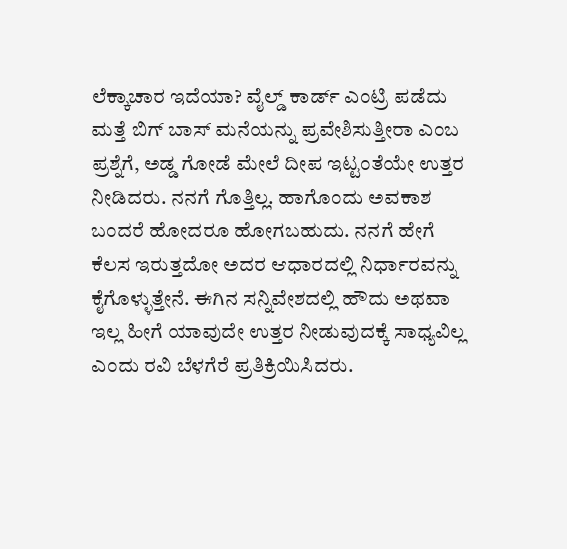ಲೆಕ್ಕಾಚಾರ ಇದೆಯಾ? ವೈಲ್ಡ್ ಕಾರ್ಡ್ ಎಂಟ್ರಿ ಪಡೆದು ಮತ್ತೆ ಬಿಗ್ ಬಾಸ್ ಮನೆಯನ್ನು ಪ್ರವೇಶಿಸುತ್ತೀರಾ ಎಂಬ ಪ್ರಶ್ನೆಗೆ, ಅಡ್ಡ ಗೋಡೆ ಮೇಲೆ ದೀಪ ಇಟ್ಟಂತೆಯೇ ಉತ್ತರ ನೀಡಿದರು. ನನಗೆ ಗೊತ್ತಿಲ್ಲ. ಹಾಗೊಂದು ಅವಕಾಶ ಬಂದರೆ ಹೋದರೂ ಹೋಗಬಹುದು. ನನಗೆ ಹೇಗೆ ಕೆಲಸ ಇರುತ್ತದೋ ಅದರ ಆಧಾರದಲ್ಲಿ ನಿರ್ಧಾರವನ್ನು ಕೈಗೊಳ್ಳುತ್ತೇನೆ. ಈಗಿನ ಸನ್ನಿವೇಶದಲ್ಲಿ ಹೌದು ಅಥವಾ ಇಲ್ಲ ಹೀಗೆ ಯಾವುದೇ ಉತ್ತರ ನೀಡುವುದಕ್ಕೆ ಸಾಧ್ಯವಿಲ್ಲ ಎಂದು ರವಿ ಬೆಳಗೆರೆ ಪ್ರತಿಕ್ರಿಯಿಸಿದರು.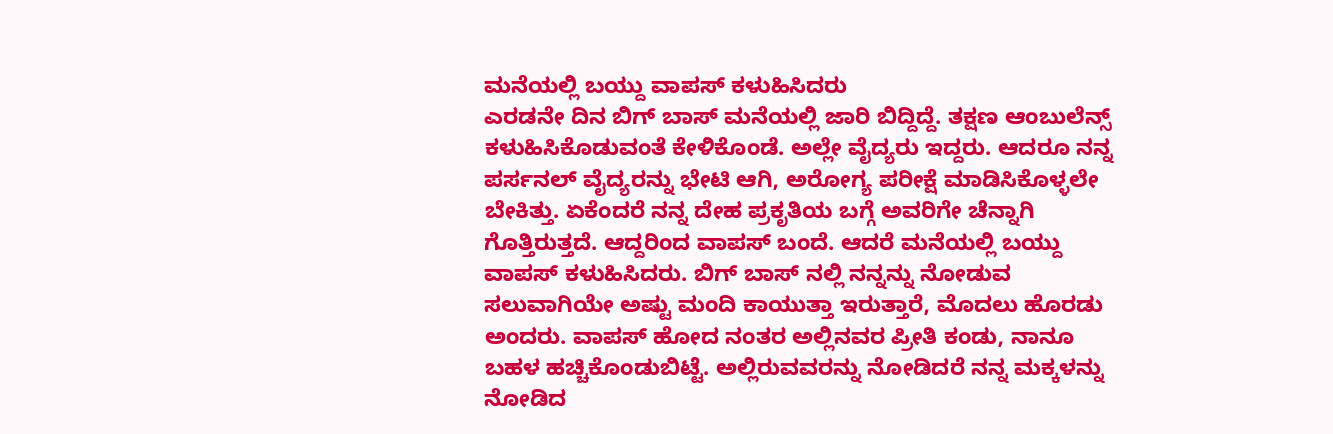ಮನೆಯಲ್ಲಿ ಬಯ್ದು ವಾಪಸ್ ಕಳುಹಿಸಿದರು
ಎರಡನೇ ದಿನ ಬಿಗ್ ಬಾಸ್ ಮನೆಯಲ್ಲಿ ಜಾರಿ ಬಿದ್ದಿದ್ದೆ. ತಕ್ಷಣ ಆಂಬುಲೆನ್ಸ್ ಕಳುಹಿಸಿಕೊಡುವಂತೆ ಕೇಳಿಕೊಂಡೆ. ಅಲ್ಲೇ ವೈದ್ಯರು ಇದ್ದರು. ಆದರೂ ನನ್ನ ಪರ್ಸನಲ್ ವೈದ್ಯರನ್ನು ಭೇಟಿ ಆಗಿ, ಅರೋಗ್ಯ ಪರೀಕ್ಷೆ ಮಾಡಿಸಿಕೊಳ್ಳಲೇ ಬೇಕಿತ್ತು. ಏಕೆಂದರೆ ನನ್ನ ದೇಹ ಪ್ರಕೃತಿಯ ಬಗ್ಗೆ ಅವರಿಗೇ ಚೆನ್ನಾಗಿ ಗೊತ್ತಿರುತ್ತದೆ. ಆದ್ದರಿಂದ ವಾಪಸ್ ಬಂದೆ. ಆದರೆ ಮನೆಯಲ್ಲಿ ಬಯ್ದು ವಾಪಸ್ ಕಳುಹಿಸಿದರು. ಬಿಗ್ ಬಾಸ್ ನಲ್ಲಿ ನನ್ನನ್ನು ನೋಡುವ ಸಲುವಾಗಿಯೇ ಅಷ್ಟು ಮಂದಿ ಕಾಯುತ್ತಾ ಇರುತ್ತಾರೆ, ಮೊದಲು ಹೊರಡು ಅಂದರು. ವಾಪಸ್ ಹೋದ ನಂತರ ಅಲ್ಲಿನವರ ಪ್ರೀತಿ ಕಂಡು, ನಾನೂ ಬಹಳ ಹಚ್ಚಿಕೊಂಡುಬಿಟ್ಟೆ. ಅಲ್ಲಿರುವವರನ್ನು ನೋಡಿದರೆ ನನ್ನ ಮಕ್ಕಳನ್ನು ನೋಡಿದ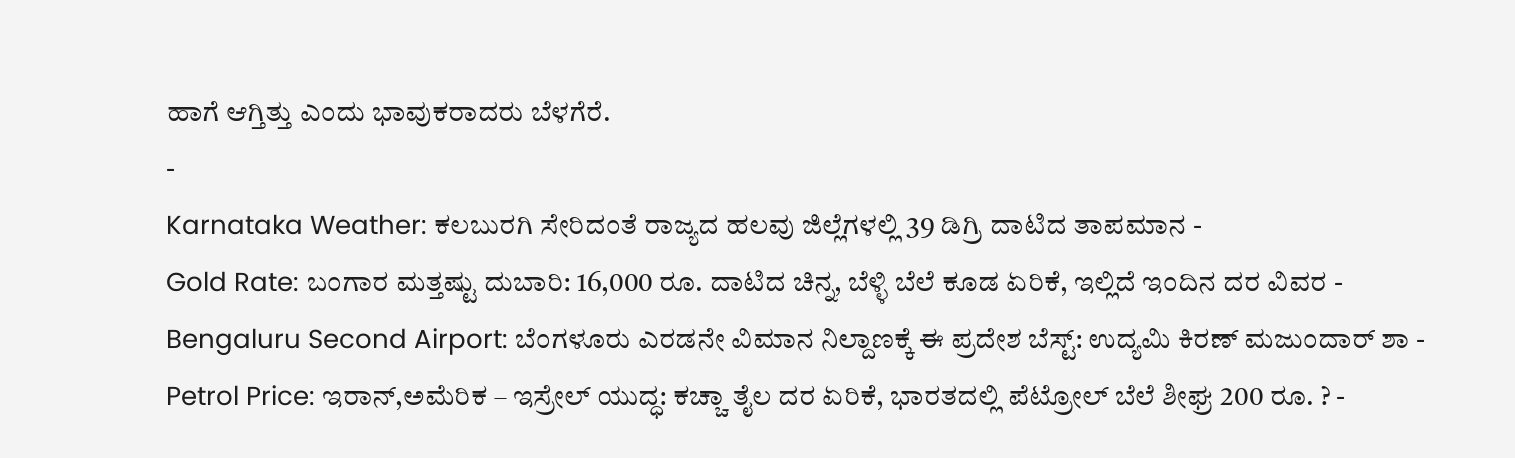ಹಾಗೆ ಆಗ್ತಿತ್ತು ಎಂದು ಭಾವುಕರಾದರು ಬೆಳಗೆರೆ.
-
Karnataka Weather: ಕಲಬುರಗಿ ಸೇರಿದಂತೆ ರಾಜ್ಯದ ಹಲವು ಜಿಲ್ಲೆಗಳಲ್ಲಿ 39 ಡಿಗ್ರಿ ದಾಟಿದ ತಾಪಮಾನ -
Gold Rate: ಬಂಗಾರ ಮತ್ತಷ್ಟು ದುಬಾರಿ: 16,000 ರೂ. ದಾಟಿದ ಚಿನ್ನ, ಬೆಳ್ಳಿ ಬೆಲೆ ಕೂಡ ಏರಿಕೆ, ಇಲ್ಲಿದೆ ಇಂದಿನ ದರ ವಿವರ -
Bengaluru Second Airport: ಬೆಂಗಳೂರು ಎರಡನೇ ವಿಮಾನ ನಿಲ್ದಾಣಕ್ಕೆ ಈ ಪ್ರದೇಶ ಬೆಸ್ಟ್: ಉದ್ಯಮಿ ಕಿರಣ್ ಮಜುಂದಾರ್ ಶಾ -
Petrol Price: ಇರಾನ್,ಅಮೆರಿಕ – ಇಸ್ರೇಲ್ ಯುದ್ಧ: ಕಚ್ಚಾ ತೈಲ ದರ ಏರಿಕೆ, ಭಾರತದಲ್ಲಿ ಪೆಟ್ರೋಲ್ ಬೆಲೆ ಶೀಘ್ರ 200 ರೂ. ? -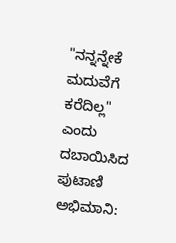"ನನ್ನನ್ನೇಕೆ ಮದುವೆಗೆ ಕರೆದಿಲ್ಲ" ಎಂದು ದಬಾಯಿಸಿದ ಪುಟಾಣಿ ಅಭಿಮಾನಿ: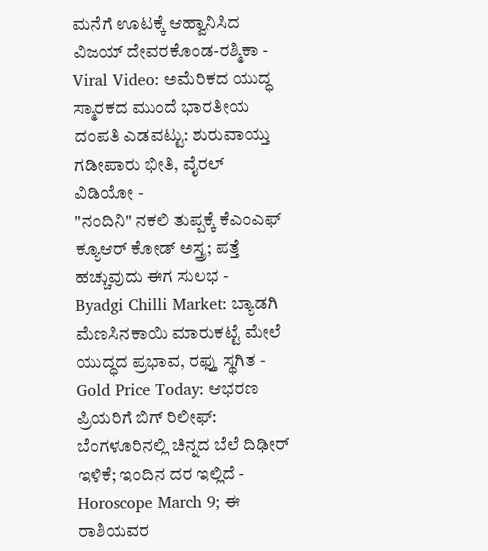ಮನೆಗೆ ಊಟಕ್ಕೆ ಆಹ್ವಾನಿಸಿದ ವಿಜಯ್ ದೇವರಕೊಂಡ-ರಶ್ಮಿಕಾ -
Viral Video: ಅಮೆರಿಕದ ಯುದ್ಧ ಸ್ಮಾರಕದ ಮುಂದೆ ಭಾರತೀಯ ದಂಪತಿ ಎಡವಟ್ಟು: ಶುರುವಾಯ್ತು ಗಡೀಪಾರು ಭೀತಿ, ವೈರಲ್ ವಿಡಿಯೋ -
"ನಂದಿನಿ" ನಕಲಿ ತುಪ್ಪಕ್ಕೆ ಕೆಎಂಎಫ್ ಕ್ಯೂಆರ್ ಕೋಡ್ ಅಸ್ತ್ರ; ಪತ್ತೆ ಹಚ್ಚುವುದು ಈಗ ಸುಲಭ -
Byadgi Chilli Market: ಬ್ಯಾಡಗಿ ಮೆಣಸಿನಕಾಯಿ ಮಾರುಕಟ್ಟೆ ಮೇಲೆ ಯುದ್ಧದ ಪ್ರಭಾವ, ರಫ್ತು ಸ್ಥಗಿತ -
Gold Price Today: ಆಭರಣ ಪ್ರಿಯರಿಗೆ ಬಿಗ್ ರಿಲೀಫ್: ಬೆಂಗಳೂರಿನಲ್ಲಿ ಚಿನ್ನದ ಬೆಲೆ ದಿಢೀರ್ ಇಳಿಕೆ; ಇಂದಿನ ದರ ಇಲ್ಲಿದೆ -
Horoscope March 9; ಈ ರಾಶಿಯವರ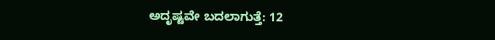ಅದೃಷ್ಟವೇ ಬದಲಾಗುತ್ತೆ: 12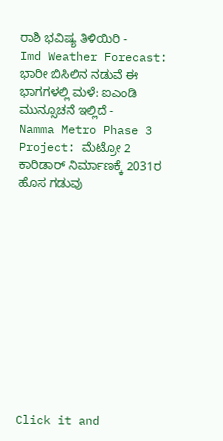ರಾಶಿ ಭವಿಷ್ಯ ತಿಳಿಯಿರಿ -
Imd Weather Forecast: ಭಾರೀ ಬಿಸಿಲಿನ ನಡುವೆ ಈ ಭಾಗಗಳಲ್ಲಿ ಮಳೆ: ಐಎಂಡಿ ಮುನ್ಸೂಚನೆ ಇಲ್ಲಿದೆ -
Namma Metro Phase 3 Project: ಮೆಟ್ರೋ 2 ಕಾರಿಡಾರ್ ನಿರ್ಮಾಣಕ್ಕೆ 2031ರ ಹೊಸ ಗಡುವು












Click it and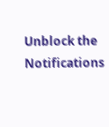Unblock the Notifications